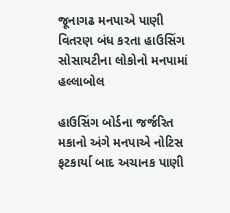જૂનાગઢ મનપાએ પાણી વિતરણ બંધ કરતા હાઉસિંગ સોસાયટીના લોકોનો મનપામાં હલ્લાબોલ

હાઉસિંગ બોર્ડના જર્જરિત મકાનો અંગે મનપાએ નોટિસ ફટકાર્યા બાદ અચાનક પાણી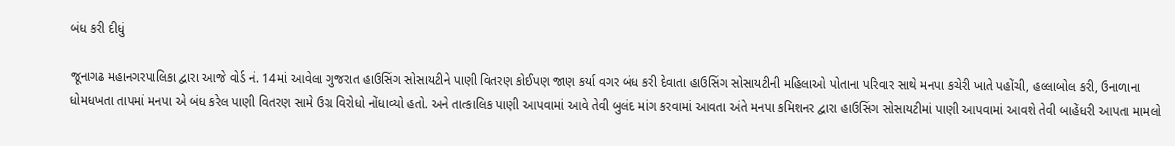બંધ કરી દીધું

જૂનાગઢ મહાનગરપાલિકા દ્વારા આજે વોર્ડ નં. 14માં આવેલા ગુજરાત હાઉસિંગ સોસાયટીને પાણી વિતરણ કોઈપણ જાણ કર્યા વગર બંધ કરી દેવાતા હાઉસિંગ સોસાયટીની મહિલાઓ પોતાના પરિવાર સાથે મનપા કચેરી ખાતે પહોંચી, હલ્લાબોલ કરી, ઉનાળાના ધોમધખતા તાપમાં મનપા એ બંધ કરેલ પાણી વિતરણ સામે ઉગ્ર વિરોધો નોંધાવ્યો હતો. અને તાત્કાલિક પાણી આપવામાં આવે તેવી બુલંદ માંગ કરવામાં આવતા અંતે મનપા કમિશનર દ્વારા હાઉસિંગ સોસાયટીમાં પાણી આપવામાં આવશે તેવી બાહેંધરી આપતા મામલો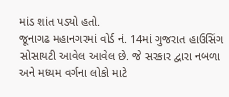માંડ શાંત પડ્યો હતો.
જૂનાગઢ મહાનગરમાં વોર્ડ નં. 14માં ગુજરાત હાઉસિંગ સોસાયટી આવેલ આવેલ છે. જે સરકાર દ્વારા નબળા અને મધ્યમ વર્ગના લોકો માટે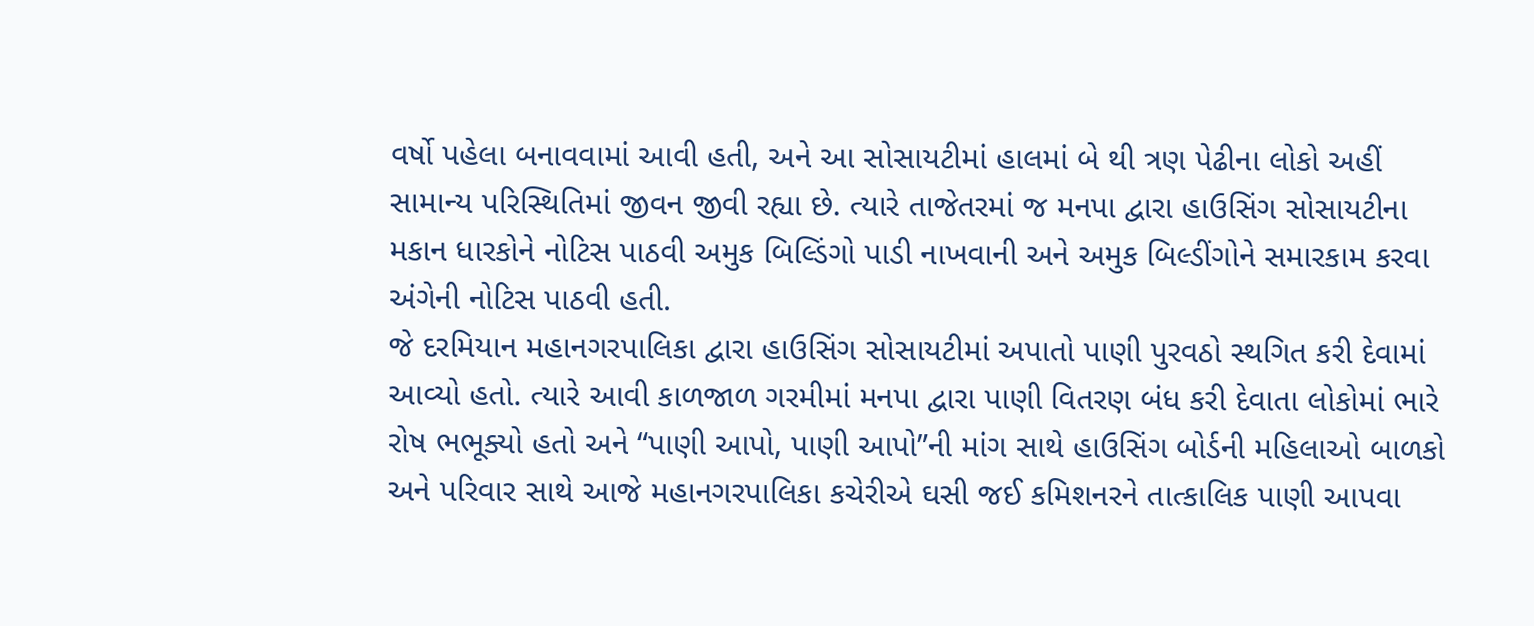વર્ષો પહેલા બનાવવામાં આવી હતી, અને આ સોસાયટીમાં હાલમાં બે થી ત્રણ પેઢીના લોકો અહીં સામાન્ય પરિસ્થિતિમાં જીવન જીવી રહ્યા છે. ત્યારે તાજેતરમાં જ મનપા દ્વારા હાઉસિંગ સોસાયટીના મકાન ધારકોને નોટિસ પાઠવી અમુક બિલ્ડિંગો પાડી નાખવાની અને અમુક બિલ્ડીંગોને સમારકામ કરવા અંગેની નોટિસ પાઠવી હતી.
જે દરમિયાન મહાનગરપાલિકા દ્વારા હાઉસિંગ સોસાયટીમાં અપાતો પાણી પુરવઠો સ્થગિત કરી દેવામાં આવ્યો હતો. ત્યારે આવી કાળજાળ ગરમીમાં મનપા દ્વારા પાણી વિતરણ બંધ કરી દેવાતા લોકોમાં ભારે રોષ ભભૂક્યો હતો અને “પાણી આપો, પાણી આપો”ની માંગ સાથે હાઉસિંગ બોર્ડની મહિલાઓ બાળકો અને પરિવાર સાથે આજે મહાનગરપાલિકા કચેરીએ ઘસી જઈ કમિશનરને તાત્કાલિક પાણી આપવા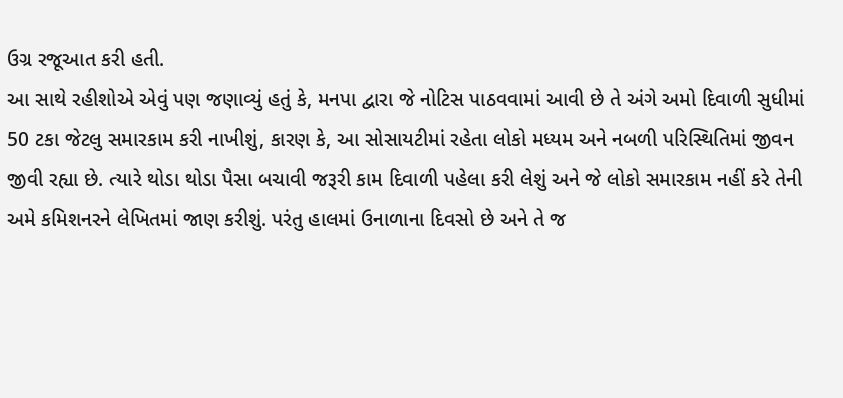ઉગ્ર રજૂઆત કરી હતી.
આ સાથે રહીશોએ એવું પણ જણાવ્યું હતું કે, મનપા દ્વારા જે નોટિસ પાઠવવામાં આવી છે તે અંગે અમો દિવાળી સુધીમાં 50 ટકા જેટલુ સમારકામ કરી નાખીશું, કારણ કે, આ સોસાયટીમાં રહેતા લોકો મધ્યમ અને નબળી પરિસ્થિતિમાં જીવન જીવી રહ્યા છે. ત્યારે થોડા થોડા પૈસા બચાવી જરૂરી કામ દિવાળી પહેલા કરી લેશું અને જે લોકો સમારકામ નહીં કરે તેની અમે કમિશનરને લેખિતમાં જાણ કરીશું. પરંતુ હાલમાં ઉનાળાના દિવસો છે અને તે જ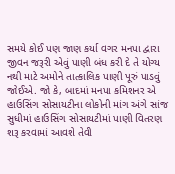સમયે કોઈ પણ જાણ કર્યા વગર મનપા દ્વારા જીવન જરૂરી એવું પાણી બંધ કરી દે તે યોગ્ય નથી માટે અમોને તાત્કાલિક પાણી પૂરું પાડવું જોઈએ. જો કે, બાદમાં મનપા કમિશનર એ હાઉસિંગ સોસાયટીના લોકોની માંગ અંગે સાંજ સુધીમાં હાઉસિંગ સોસાયટીમાં પાણી વિતરણ શરૂ કરવામાં આવશે તેવી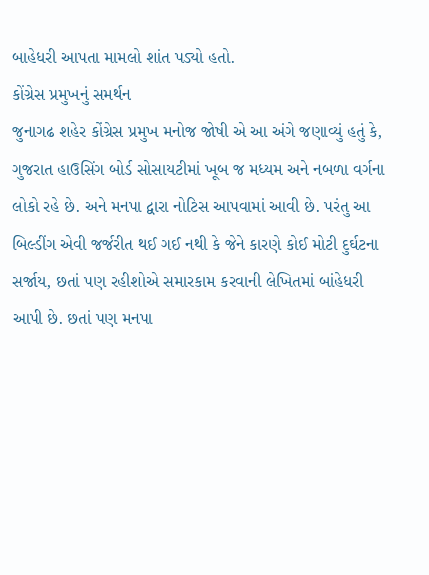બાહેધરી આપતા મામલો શાંત પડ્યો હતો.
કોંગ્રેસ પ્રમુખનું સમર્થન
જુનાગઢ શહેર કોંગ્રેસ પ્રમુખ મનોજ જોષી એ આ અંગે જણાવ્યું હતું કે, ગુજરાત હાઉસિંગ બોર્ડ સોસાયટીમાં ખૂબ જ મધ્યમ અને નબળા વર્ગના લોકો રહે છે. અને મનપા દ્વારા નોટિસ આપવામાં આવી છે. પરંતુ આ બિલ્ડીંગ એવી જર્જરીત થઈ ગઈ નથી કે જેને કારણે કોઈ મોટી દુર્ઘટના સર્જાય, છતાં પણ રહીશોએ સમારકામ કરવાની લેખિતમાં બાંહેધરી આપી છે. છતાં પણ મનપા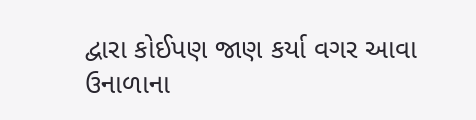દ્વારા કોઈપણ જાણ કર્યા વગર આવા ઉનાળાના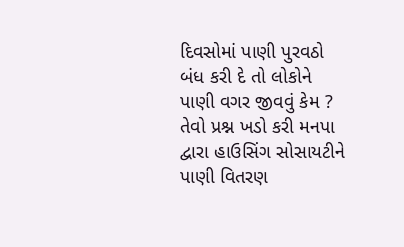દિવસોમાં પાણી પુરવઠો બંધ કરી દે તો લોકોને પાણી વગર જીવવું કેમ ? તેવો પ્રશ્ન ખડો કરી મનપા દ્વારા હાઉસિંગ સોસાયટીને પાણી વિતરણ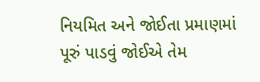નિયમિત અને જોઈતા પ્રમાણમાં પૂરું પાડવું જોઈએ તેમ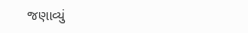જણાવ્યું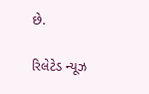છે.

રિલેટેડ ન્યૂઝ